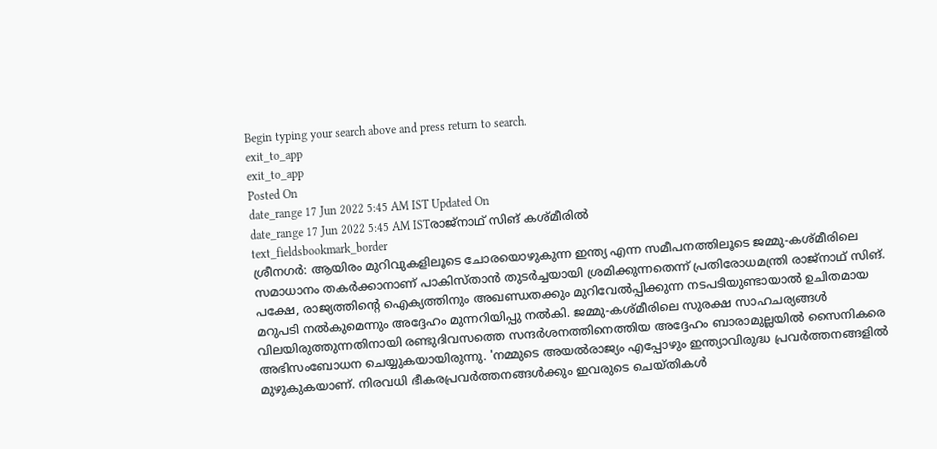Begin typing your search above and press return to search.
exit_to_app
exit_to_app
Posted On
date_range 17 Jun 2022 5:45 AM IST Updated On
date_range 17 Jun 2022 5:45 AM ISTരാജ്നാഥ് സിങ് കശ്മീരിൽ
text_fieldsbookmark_border
ശ്രീനഗർ: ആയിരം മുറിവുകളിലൂടെ ചോരയൊഴുകുന്ന ഇന്ത്യ എന്ന സമീപനത്തിലൂടെ ജമ്മു-കശ്മീരിലെ സമാധാനം തകർക്കാനാണ് പാകിസ്താൻ തുടർച്ചയായി ശ്രമിക്കുന്നതെന്ന് പ്രതിരോധമന്ത്രി രാജ്നാഥ് സിങ്. പക്ഷേ, രാജ്യത്തിന്റെ ഐക്യത്തിനും അഖണ്ഡതക്കും മുറിവേൽപ്പിക്കുന്ന നടപടിയുണ്ടായാൽ ഉചിതമായ മറുപടി നൽകുമെന്നും അദ്ദേഹം മുന്നറിയിപ്പു നൽകി. ജമ്മു-കശ്മീരിലെ സുരക്ഷ സാഹചര്യങ്ങൾ വിലയിരുത്തുന്നതിനായി രണ്ടുദിവസത്തെ സന്ദർശനത്തിനെത്തിയ അദ്ദേഹം ബാരാമുല്ലയിൽ സൈനികരെ അഭിസംബോധന ചെയ്യുകയായിരുന്നു. 'നമ്മുടെ അയൽരാജ്യം എപ്പോഴും ഇന്ത്യാവിരുദ്ധ പ്രവർത്തനങ്ങളിൽ മുഴുകുകയാണ്. നിരവധി ഭീകരപ്രവർത്തനങ്ങൾക്കും ഇവരുടെ ചെയ്തികൾ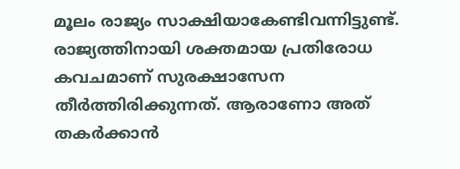മൂലം രാജ്യം സാക്ഷിയാകേണ്ടിവന്നിട്ടുണ്ട്. രാജ്യത്തിനായി ശക്തമായ പ്രതിരോധ കവചമാണ് സുരക്ഷാസേന തീർത്തിരിക്കുന്നത്. ആരാണോ അത് തകർക്കാൻ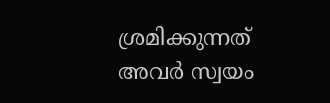ശ്രമിക്കുന്നത് അവർ സ്വയം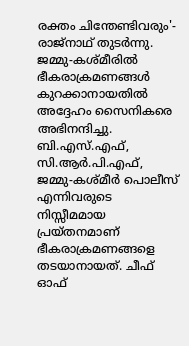രക്തം ചിന്തേണ്ടിവരും'- രാജ്നാഥ് തുടർന്നു. ജമ്മു-കശ്മീരിൽ ഭീകരാക്രമണങ്ങൾ കുറക്കാനായതിൽ അദ്ദേഹം സൈനികരെ അഭിനന്ദിച്ചു. ബി.എസ്.എഫ്, സി.ആർ.പി.എഫ്, ജമ്മു-കശ്മീർ പൊലീസ് എന്നിവരുടെ നിസ്സീമമായ പ്രയ്തനമാണ് ഭീകരാക്രമണങ്ങളെ തടയാനായത്. ചീഫ് ഓഫ്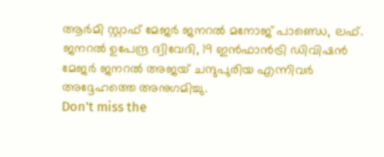ആർമി സ്റ്റാഫ് മേജർ ജനറൽ മനോജ് പാണ്ഡെ, ലഫ്. ജനറൽ ഉപേന്ദ്ര ദ്വിവേദി, 19 ഇൻഫാൻട്രി ഡിവിഷൻ മേജർ ജനറൽ അജയ് ചന്ദുപുരിയ എന്നിവർ അദ്ദേഹത്തെ അനുഗമിച്ചു.
Don't miss the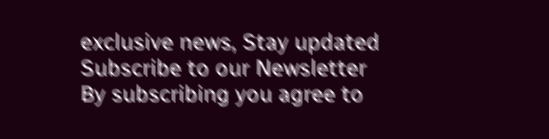exclusive news, Stay updated
Subscribe to our Newsletter
By subscribing you agree to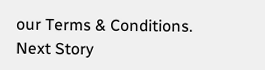our Terms & Conditions.
Next Story